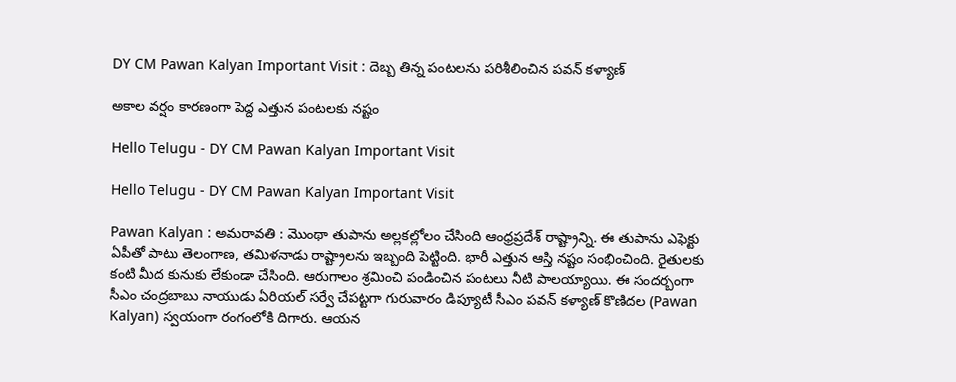DY CM Pawan Kalyan Important Visit : దెబ్బ తిన్న పంట‌ల‌ను ప‌రిశీలించిన ప‌వ‌న్ క‌ళ్యాణ్‌

అకాల వ‌ర్షం కార‌ణంగా పెద్ద ఎత్తున పంట‌ల‌కు న‌ష్టం

Hello Telugu - DY CM Pawan Kalyan Important Visit

Hello Telugu - DY CM Pawan Kalyan Important Visit

Pawan Kalyan : అమ‌రావ‌తి : మొంథా తుపాను అల్ల‌క‌ల్లోలం చేసింది ఆంధ్ర‌ప్ర‌దేశ్ రాష్ట్రాన్ని. ఈ తుపాను ఎఫెక్టు ఏపీతో పాటు తెలంగాణ‌, త‌మిళ‌నాడు రాష్ట్రాల‌ను ఇబ్బంది పెట్టింది. భారీ ఎత్తున ఆస్తి న‌ష్టం సంభించింది. రైతులకు కంటి మీద కునుకు లేకుండా చేసింది. ఆరుగాలం శ్ర‌మించి పండించిన పంట‌లు నీటి పాల‌య్యాయి. ఈ సంద‌ర్బంగా సీఎం చంద్ర‌బాబు నాయుడు ఏరియ‌ల్ స‌ర్వే చేప‌ట్ట‌గా గురువారం డిప్యూటీ సీఎం ప‌వ‌న్ క‌ళ్యాణ్ కొణిద‌ల (Pawan Kalyan) స్వ‌యంగా రంగంలోకి దిగారు. ఆయ‌న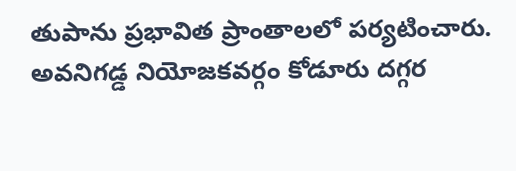తుపాను ప్ర‌భావిత ప్రాంతాల‌లో ప‌ర్య‌టించారు. అవనిగడ్డ నియోజ‌కవర్గం కోడూరు దగ్గర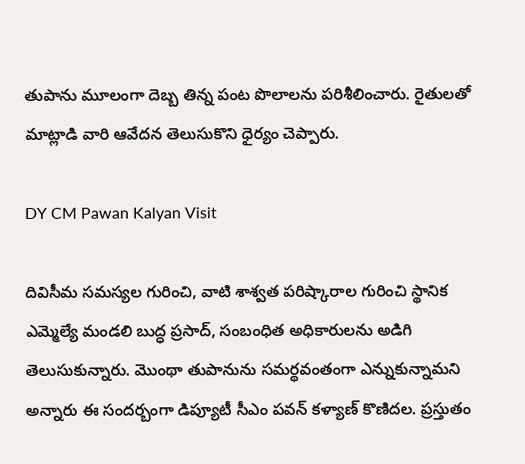తుపాను మూలంగా దెబ్బ తిన్న పంట పొలాలను పరిశీలించారు. రైతులతో మాట్లాడి వారి ఆవేదన తెలుసుకొని ధైర్యం చెప్పారు.

DY CM Pawan Kalyan Visit

దివిసీమ సమస్యల గురించి, వాటి శాశ్వత పరిష్కారాల గురించి స్థానిక ఎమ్మెల్యే మండలి బుద్ధ ప్రసాద్, సంబంధిత అధికారులను అడిగి తెలుసుకున్నారు. మొంథా తుపానును స‌మ‌ర్థ‌వంతంగా ఎన్నుకున్నామ‌ని అన్నారు ఈ సంద‌ర్బంగా డిప్యూటీ సీఎం ప‌వ‌న్ క‌ళ్యాణ్ కొణిద‌ల‌. ప్ర‌స్తుతం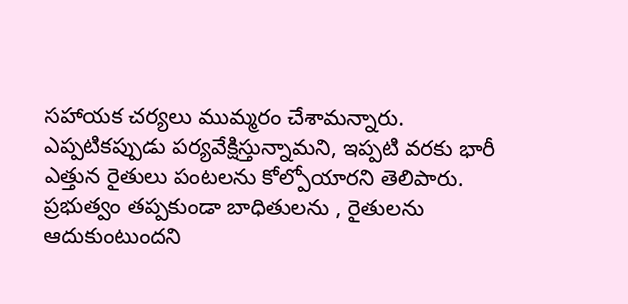స‌హాయ‌క చ‌ర్య‌లు ముమ్మ‌రం చేశామ‌న్నారు. ఎప్ప‌టిక‌ప్పుడు ప‌ర్య‌వేక్షిస్తున్నామ‌ని, ఇప్ప‌టి వ‌ర‌కు భారీ ఎత్తున రైతులు పంట‌ల‌ను కోల్పోయార‌ని తెలిపారు. ప్ర‌భుత్వం త‌ప్ప‌కుండా బాధితుల‌ను , రైతుల‌ను ఆదుకుంటుంద‌ని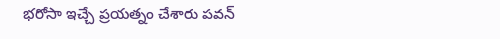భ‌రోసా ఇచ్చే ప్ర‌య‌త్నం చేశారు ప‌వ‌న్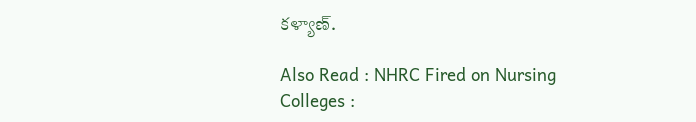క‌ళ్యాణ్‌.

Also Read : NHRC Fired on Nursing Colleges :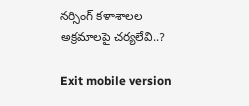నర్సింగ్ కళాశాలల అక్రమాలపై చ‌ర్య‌లేవి..?

Exit mobile version